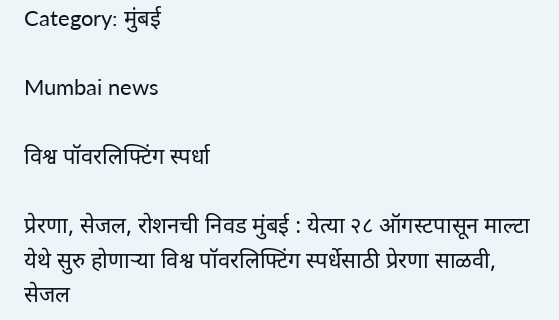Category: मुंबई

Mumbai news

विश्व पॉवरलिफ्टिंग स्पर्धा

प्रेरणा, सेजल, रोशनची निवड मुंबई : येत्या २८ ऑगस्टपासून माल्टा येथे सुरु होणाऱ्या विश्व पॉवरलिफ्टिंग स्पर्धेसाठी प्रेरणा साळवी, सेजल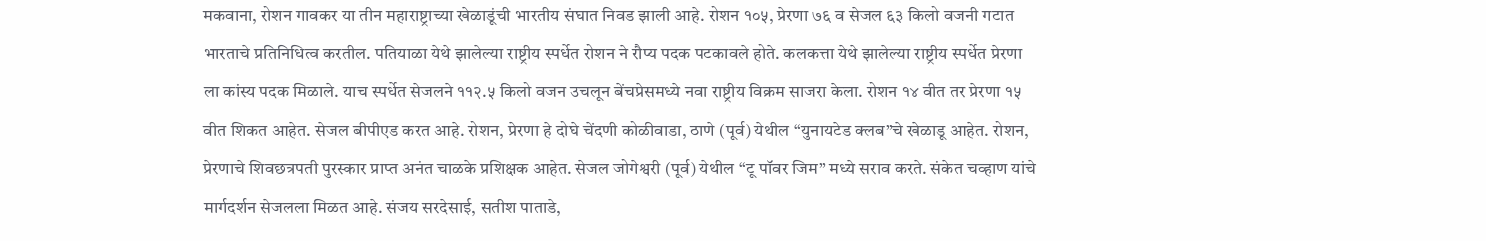मकवाना, रोशन गावकर या तीन महाराष्ट्राच्या खेळाडूंची भारतीय संघात निवड झाली आहे. रोशन १०५, प्रेरणा ७६ व सेजल ६३ किलो वजनी गटात भारताचे प्रतिनिधित्व करतील. पतियाळा येथे झालेल्या राष्ट्रीय स्पर्धेत रोशन ने रौप्य पदक पटकावले होते. कलकत्ता येथे झालेल्या राष्ट्रीय स्पर्धेत प्रेरणा ला कांस्य पदक मिळाले. याच स्पर्धेत सेजलने ११२.५ किलो वजन उचलून बेंचप्रेसमध्ये नवा राष्ट्रीय विक्रम साजरा केला. रोशन १४ वीत तर प्रेरणा १५ वीत शिकत आहेत. सेजल बीपीएड करत आहे. रोशन, प्रेरणा हे दोघे चेंदणी कोळीवाडा, ठाणे (पूर्व) येथील “युनायटेड क्लब”चे खेळाडू आहेत. रोशन, प्रेरणाचे शिवछत्रपती पुरस्कार प्राप्त अनंत चाळके प्रशिक्षक आहेत. सेजल जोगेश्वरी (पूर्व) येथील “टू पॉवर जिम” मध्ये सराव करते. संकेत चव्हाण यांचे मार्गदर्शन सेजलला मिळत आहे. संजय सरदेसाई, सतीश पाताडे,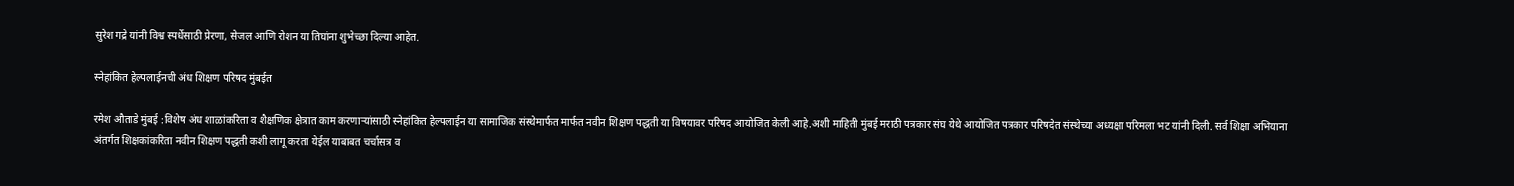सुरेश गद्रे यांनी विश्व स्पर्धेसाठी प्रेरणा, सेजल आणि रोशन या तिघांना शुभेच्छा दिल्या आहेत.

स्नेहांकित हेल्पलाईनची अंध शिक्षण परिषद मुंबईत

रमेश औताडे मुंबई :विशेष अंध शाळांकरिता व शैक्षणिक क्षेत्रात काम करणाऱ्यांसाठी स्नेहांकित हेल्पलाईन या सामाजिक संस्थेमार्फत मार्फत नवीन शिक्षण पद्धती या विषयावर परिषद आयोजित केली आहे.अशी माहिती मुंबई मराठी पत्रकार संघ येथे आयोजित पत्रकार परिषदेत संस्थेच्या अध्यक्षा परिमला भट यांनी दिली. सर्व शिक्षा अभियाना अंतर्गत शिक्षकांकरिता नवीन शिक्षण पद्धती कशी लागू करता येईल याबाबत चर्चासत्र व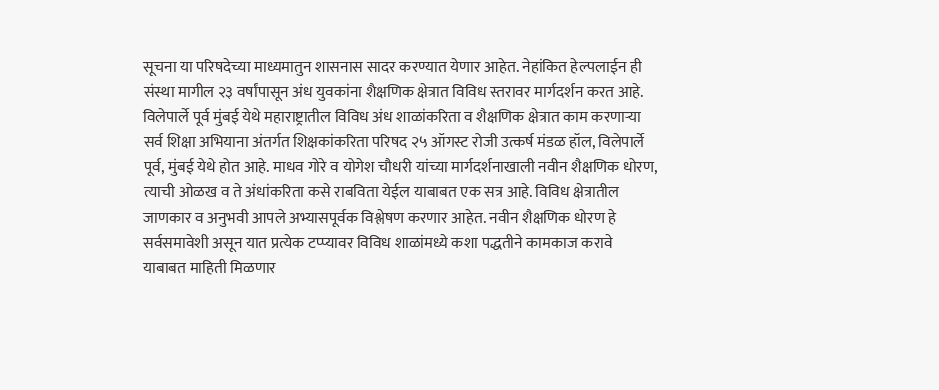सूचना या परिषदेच्या माध्यमातुन शासनास सादर करण्यात येणार आहेत. नेहांकित हेल्पलाईन ही संस्था मागील २३ वर्षांपासून अंध युवकांना शैक्षणिक क्षेत्रात विविध स्तरावर मार्गदर्शन करत आहे. विलेपार्ले पूर्व मुंबई येथे महाराष्ट्रातील विविध अंध शाळांकरिता व शैक्षणिक क्षेत्रात काम करणाऱ्या सर्व शिक्षा अभियाना अंतर्गत शिक्षकांकरिता परिषद २५ ऑगस्ट रोजी उत्कर्ष मंडळ हॉल, विलेपार्ले पूर्व, मुंबई येथे होत आहे. माधव गोरे व योगेश चौधरी यांच्या मार्गदर्शनाखाली नवीन शैक्षणिक धोरण, त्याची ओळख व ते अंधांकरिता कसे राबविता येईल याबाबत एक सत्र आहे. विविध क्षेत्रातील जाणकार व अनुभवी आपले अभ्यासपूर्वक विश्लेषण करणार आहेत. नवीन शैक्षणिक धोरण हे सर्वसमावेशी असून यात प्रत्येक टप्प्यावर विविध शाळांमध्ये कशा पद्धतीने कामकाज करावे याबाबत माहिती मिळणार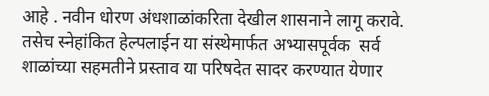आहे . नवीन धोरण अंधशाळांकरिता देखील शासनाने लागू करावे. तसेच स्नेहांकित हेल्पलाईन या संस्थेमार्फत अभ्यासपूर्वक  सर्व शाळांच्या सहमतीने प्रस्ताव या परिषदेत सादर करण्यात येणार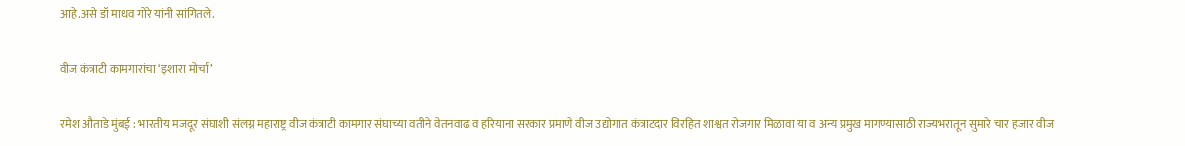आहे.असे डॉ माधव गोरे यांनी सांगितले.

वीज कंत्राटी कामगारांचा ‘इशारा मोर्चा’

रमेश औताडे मुंबई : भारतीय मजदूर संघाशी संलग्न महाराष्ट्र वीज कंत्राटी कामगार संघाच्या वतीने वेतनवाढ व हरियाना सरकार प्रमाणे वीज उद्योगात कंत्राटदार विरहित शाश्वत रोजगार मिळावा या व अन्य प्रमुख मागण्यासाठी राज्यभरातून सुमारे चार हजार वीज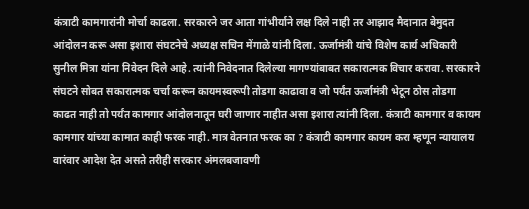कंत्राटी कामगारांनी मोर्चा काढला. सरकारने जर आता गांभीर्याने लक्ष दिले नाही तर आझाद मैदानात बेमुदत आंदोलन करू असा इशारा संघटनेचे अध्यक्ष सचिन मेंगाळे यांनी दिला. ऊर्जामंत्री यांचे विशेष कार्य अधिकारी सुनील मित्रा यांना निवेदन दिले आहे. त्यांनी निवेदनात दिलेल्या मागण्यांबाबत सकारात्मक विचार करावा. सरकारने संघटने सोबत सकारात्मक चर्चा करून कायमस्वरूपी तोडगा काढावा व जो पर्यंत ऊर्जामंत्री भेटून ठोस तोडगा काढत नाही तो पर्यंत कामगार आंदोलनातून घरी जाणार नाहीत असा इशारा त्यांनी दिला. कंत्राटी कामगार व कायम कामगार यांच्या कामात काही फरक नाही. मात्र वेतनात फरक का ? कंत्राटी कामगार कायम करा म्हणून न्यायालय वारंवार आदेश देत असते तरीही सरकार अंमलबजावणी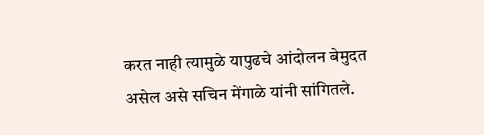करत नाही त्यामुळे यापुढचे आंदोलन बेमुदत असेल असे सचिन मेंगाळे यांनी सांगितले.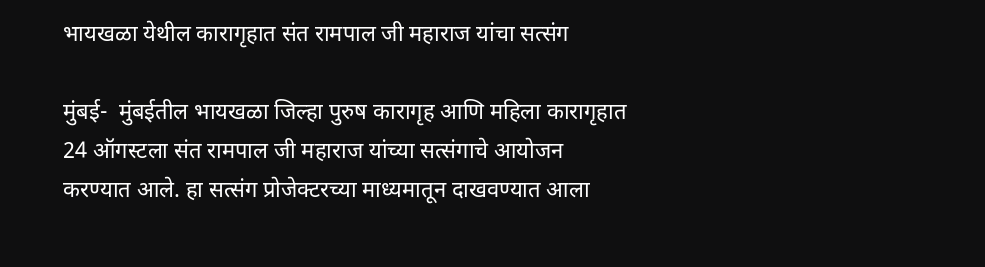भायखळा येथील कारागृहात संत रामपाल जी महाराज यांचा सत्संग

मुंबई-  मुंबईतील भायखळा जिल्हा पुरुष कारागृह आणि महिला कारागृहात 24 ऑगस्टला संत रामपाल जी महाराज यांच्या सत्संगाचे आयोजन करण्यात आले. हा सत्संग प्रोजेक्टरच्या माध्यमातून दाखवण्यात आला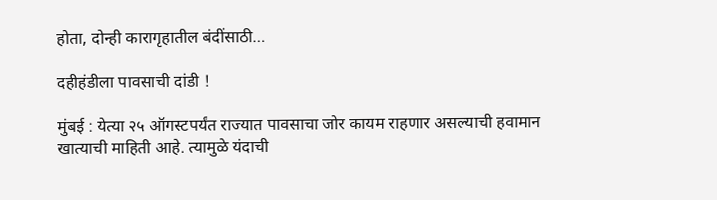होता, दोन्ही कारागृहातील बंदींसाठी…

दहीहंडीला पावसाची दांडी !

मुंबई : येत्या २५ ऑगस्टपर्यंत राज्यात पावसाचा जोर कायम राहणार असल्याची हवामान खात्याची माहिती आहे. त्यामुळे यंदाची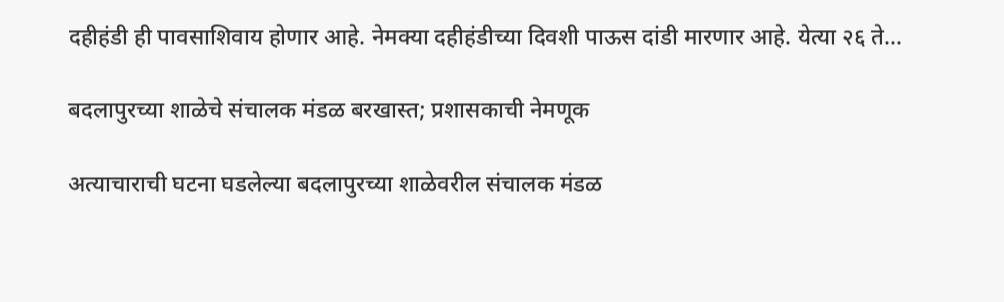दहीहंडी ही पावसाशिवाय होणार आहे. नेमक्या दहीहंडीच्या दिवशी पाऊस दांडी मारणार आहे. येत्या २६ ते…

बदलापुरच्या शाळेचे संचालक मंडळ बरखास्त; प्रशासकाची नेमणूक

अत्याचाराची घटना घडलेल्या बदलापुरच्या शाळेवरील संचालक मंडळ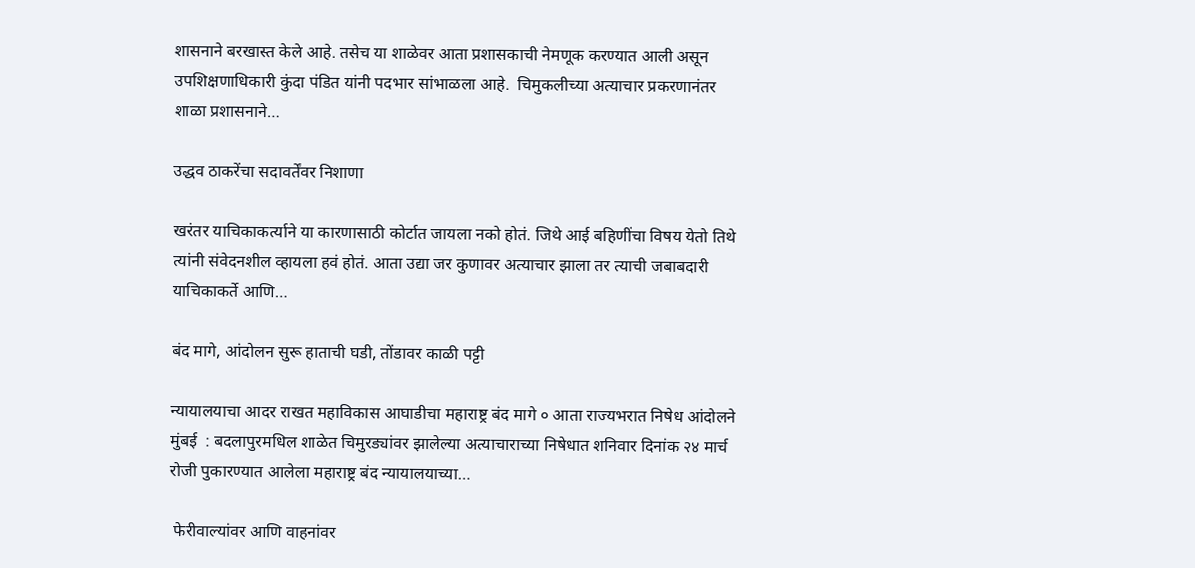शासनाने बरखास्त केले आहे. तसेच या शाळेवर आता प्रशासकाची नेमणूक करण्यात आली असून उपशिक्षणाधिकारी कुंदा पंडित यांनी पदभार सांभाळला आहे.  चिमुकलीच्या अत्याचार प्रकरणानंतर शाळा प्रशासनाने…

उद्धव ठाकरेंचा सदावर्तेंवर निशाणा

खरंतर याचिकाकर्त्याने या कारणासाठी कोर्टात जायला नको होतं. जिथे आई बहि‍णींचा विषय येतो तिथे त्यांनी संवेदनशील व्हायला हवं होतं. आता उद्या जर कुणावर अत्याचार झाला तर त्याची जबाबदारी याचिकाकर्ते आणि…

बंद मागे, आंदोलन सुरू हाताची घडी, तोंडावर काळी पट्टी

न्यायालयाचा आदर राखत महाविकास आघाडीचा महाराष्ट्र बंद मागे ० आता राज्यभरात निषेध आंदोलने    मुंबई  : बदलापुरमधिल शाळेत चिमुरड्यांवर झालेल्या अत्याचाराच्या निषेधात शनिवार दिनांक २४ मार्च रोजी पुकारण्यात आलेला महाराष्ट्र बंद न्यायालयाच्या…

 फेरीवाल्यांवर आणि वाहनांवर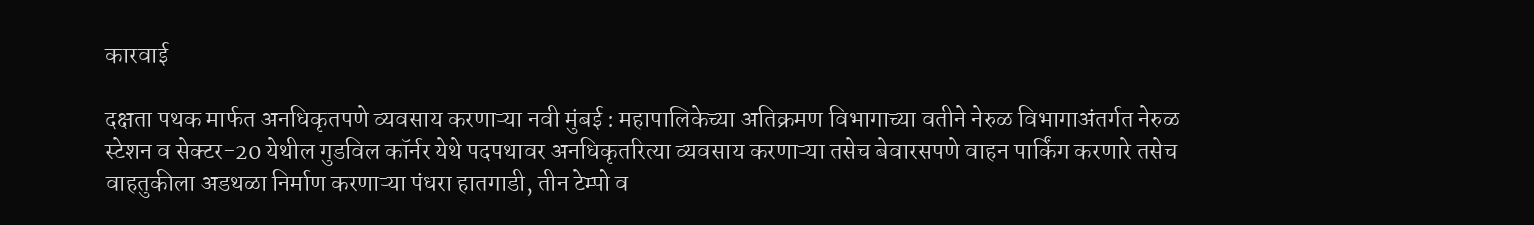कारवाई

दक्षता पथक मार्फत अनधिकृतपणे व्यवसाय करणाऱ्या नवी मुंबई : महापालिकेच्या अतिक्रमण विभागाच्या वतीने नेरुळ विभागाअंतर्गत नेरुळ स्टेशन व सेक्टर-20 येथील गुडविल कॉर्नर येथे पदपथावर अनधिकृतरित्या व्यवसाय करणाऱ्या तसेच बेवारसपणे वाहन पार्किंग करणारे तसेच वाहतुकीला अडथळा निर्माण करणाऱ्या पंधरा हातगाडी, तीन टेम्पो व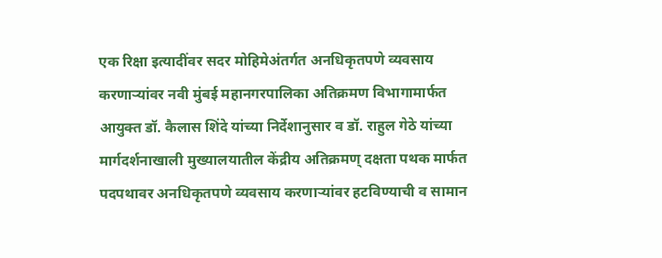एक रिक्षा इत्यादींवर सदर मोहिमेअंतर्गत अनधिकृतपणे व्यवसाय करणाऱ्यांवर नवी मुंबई महानगरपालिका अतिक्रमण विभागामार्फत आयुक्त डॉ. कैलास शिंदे यांच्या निर्देशानुसार व डॉ. राहुल गेठे यांच्या मार्गदर्शनाखाली मुख्यालयातील केंद्रीय अतिक्रमण्‌ दक्षता पथक मार्फत पदपथावर अनधिकृतपणे व्यवसाय करणाऱ्यांवर हटविण्याची व सामान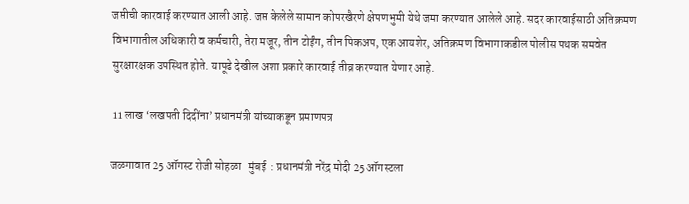जप्तीची कारवाई करण्यात आली आहे. जप्त केलेले सामान कोपरखैरणे क्षेपणभुमी येथे जमा करण्यात आलेले आहे. सदर कारवाईसाठी अतिक्रमण विभागातील अधिकारी व कर्मचारी, तेरा मजूर, तीन टोईंग, तीन पिकअप, एक आयशेर, अतिक्रमण विभागाकडील पोलीस पथक समवेत सुरक्षारक्षक उपस्थित होते. यापूढे देखील अशा प्रकारे कारवाई तीव्र करण्यात येणार आहे.

 11 लाख ‘लखपती दिदींना’ प्रधानमंत्री यांच्याकडून प्रमाणपत्र

जळगावात 25 ऑगस्ट रोजी सोहळा   मुंबई  : प्रधानमंत्री नरेंद्र मोदी 25 ऑगस्टला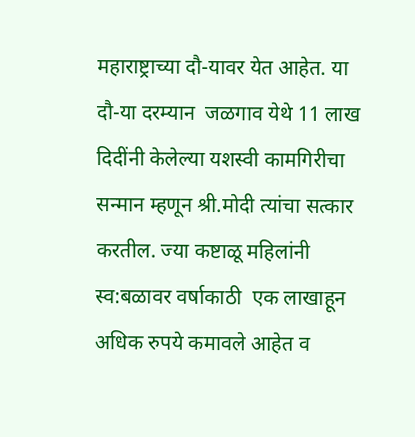महाराष्ट्राच्या दौ-यावर येत आहेत. या दौ-या दरम्यान  जळगाव येथे 11 लाख दिदींनी केलेल्या यशस्वी कामगिरीचा सन्मान म्हणून श्री.मोदी त्यांचा सत्कार  करतील. ज्या कष्टाळू महिलांनी स्व:बळावर वर्षाकाठी  एक लाखाहून अधिक रुपये कमावले आहेत व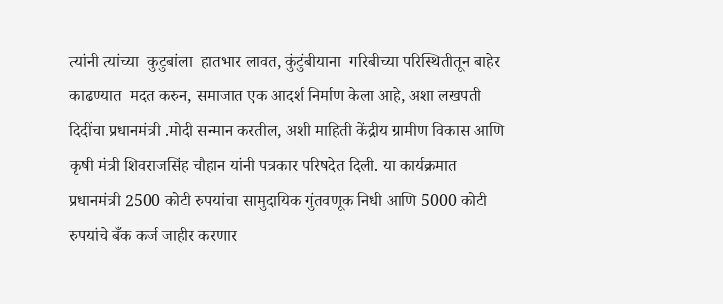त्यांनी त्यांच्या  कुटुबांला  हातभार लावत, कुंटुंबीयाना  गरिबीच्या परिस्थितीतून बाहेर काढण्यात  मदत करुन, समाजात एक आदर्श निर्माण केला आहे, अशा लखपती दिदींचा प्रधानमंत्री .मोदी सन्मान करतील, अशी माहिती केंद्रीय ग्रामीण विकास आणि कृषी मंत्री शिवराजसिंह चौहान यांनी पत्रकार परिषदेत दिली. या कार्यक्रमात प्रधानमंत्री 2500 कोटी रुपयांचा सामुदायिक गुंतवणूक निधी आणि 5000 कोटी रुपयांचे बँक कर्ज जाहीर करणार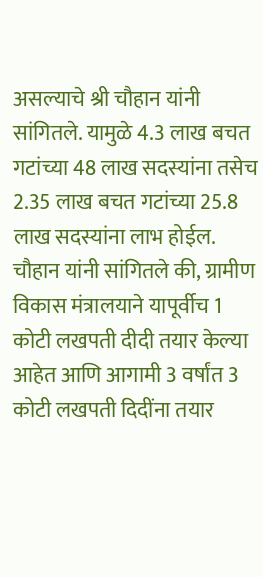असल्याचे श्री चौहान यांनी सांगितले. यामुळे 4.3 लाख बचत गटांच्या 48 लाख सदस्यांना तसेच 2.35 लाख बचत गटांच्या 25.8 लाख सदस्यांना लाभ होईल. चौहान यांनी सांगितले की, ग्रामीण विकास मंत्रालयाने यापूर्वीच 1 कोटी लखपती दीदी तयार केल्या आहेत आणि आगामी 3 वर्षांत 3 कोटी लखपती दिदींना तयार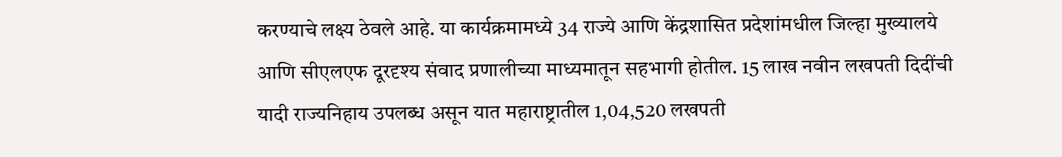करण्याचे लक्ष्य ठेवले आहे. या कार्यक्रमामध्ये 34 राज्ये आणि केंद्रशासित प्रदेशांमधील जिल्हा मुख्यालये आणि सीएलएफ दूरदृश्य संवाद प्रणालीच्या माध्यमातून सहभागी होतील. 15 लाख नवीन लखपती दिदींची यादी राज्यनिहाय उपलब्ध असून यात महाराष्ट्रातील 1,04,520 लखपती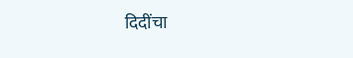दिदींचा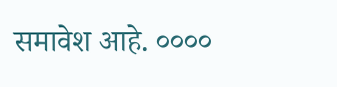समावेश आहे. ००००